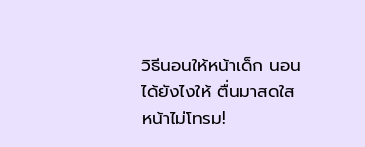วิธีนอนให้หน้าเด็ก นอนได้ยังไงให้ ตื่นมาสดใส หน้าไม่โทรม!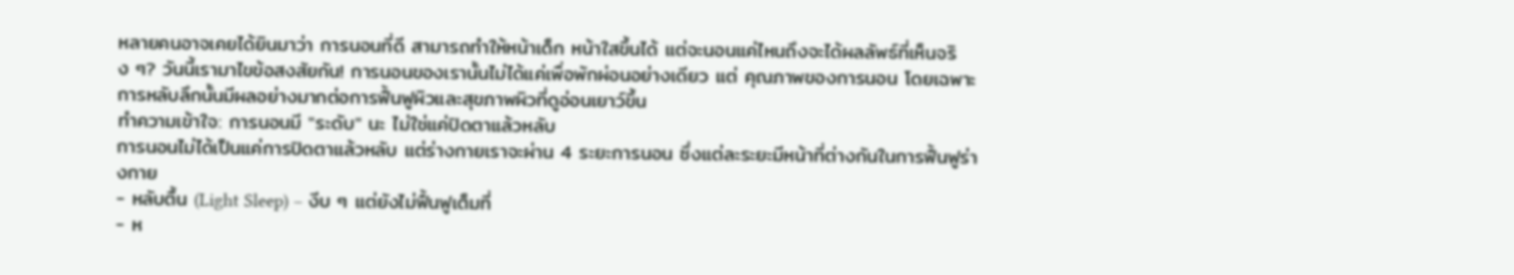หลายคนอาจเคยได้ยินมาว่า การนอนที่ดี สามารถทำให้หน้าเด็ก หน้าใสขึ้นได้ แต่จะนอนแค่ไหนถึงจะได้ผลลัพธ์ที่เห็นจริง ๆ? วันนี้เรามาไขข้อสงสัยกัน! การนอนของเรานั้นไม่ได้แค่เพื่อพักผ่อนอย่างเดียว แต่ คุณภาพของการนอน โดยเฉพาะการหลับลึกนั้นมีผลอย่างมากต่อการฟื้นฟูผิวและสุขภาพผิวที่ดูอ่อนเยาว์ขึ้น
ทำความเข้าใจ: การนอนมี "ระดับ" นะ ไม่ใช่แค่ปิดตาแล้วหลับ
การนอนไม่ได้เป็นแค่การปิดตาแล้วหลับ แต่ร่างกายเราจะผ่าน 4 ระยะการนอน ซึ่งแต่ละระยะมีหน้าที่ต่างกันในการฟื้นฟูร่างกาย
- หลับตื้น (Light Sleep) – งีบ ๆ แต่ยังไม่ฟื้นฟูเต็มที่
- ห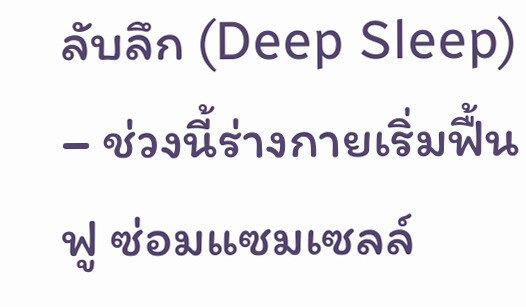ลับลึก (Deep Sleep) – ช่วงนี้ร่างกายเริ่มฟื้นฟู ซ่อมแซมเซลล์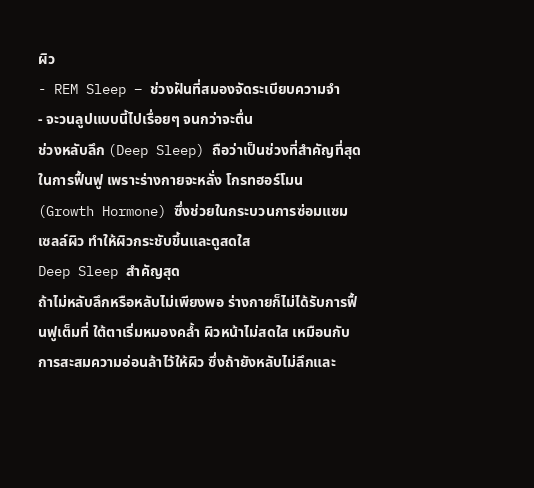ผิว
- REM Sleep – ช่วงฝันที่สมองจัดระเบียบความจำ
- จะวนลูปแบบนี้ไปเรื่อยๆ จนกว่าจะตื่น
ช่วงหลับลึก (Deep Sleep) ถือว่าเป็นช่วงที่สำคัญที่สุดในการฟื้นฟู เพราะร่างกายจะหลั่ง โกรทฮอร์โมน (Growth Hormone) ซึ่งช่วยในกระบวนการซ่อมแซมเซลล์ผิว ทำให้ผิวกระชับขึ้นและดูสดใส
Deep Sleep สำคัญสุด
ถ้าไม่หลับลึกหรือหลับไม่เพียงพอ ร่างกายก็ไม่ได้รับการฟื้นฟูเต็มที่ ใต้ตาเริ่มหมองคล้ำ ผิวหน้าไม่สดใส เหมือนกับการสะสมความอ่อนล้าไว้ให้ผิว ซึ่งถ้ายังหลับไม่ลึกและ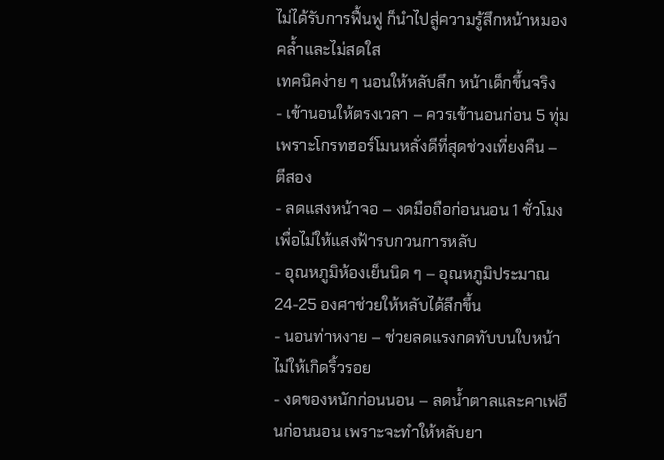ไม่ได้รับการฟื้นฟู ก็นำไปสู่ความรู้สึกหน้าหมองคล้ำและไม่สดใส
เทคนิคง่าย ๆ นอนให้หลับลึก หน้าเด็กขึ้นจริง
- เข้านอนให้ตรงเวลา – ควรเข้านอนก่อน 5 ทุ่ม เพราะโกรทฮอร์โมนหลั่งดีที่สุดช่วงเที่ยงคืน – ตีสอง
- ลดแสงหน้าจอ – งดมือถือก่อนนอน 1 ชั่วโมง เพื่อไม่ให้แสงฟ้ารบกวนการหลับ
- อุณหภูมิห้องเย็นนิด ๆ – อุณหภูมิประมาณ 24-25 องศาช่วยให้หลับได้ลึกขึ้น
- นอนท่าหงาย – ช่วยลดแรงกดทับบนใบหน้าไม่ให้เกิดริ้วรอย
- งดของหนักก่อนนอน – ลดน้ำตาลและคาเฟอีนก่อนนอน เพราะจะทำให้หลับยา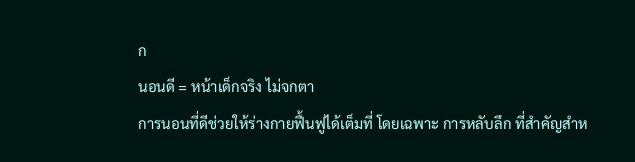ก
นอนดี = หน้าเด็กจริง ไม่จกตา
การนอนที่ดีช่วยให้ร่างกายฟื้นฟูได้เต็มที่ โดยเฉพาะ การหลับลึก ที่สำคัญสำห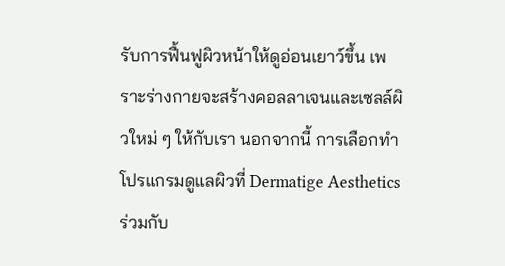รับการฟื้นฟูผิวหน้าให้ดูอ่อนเยาว์ขึ้น เพราะร่างกายจะสร้างคอลลาเจนและเซลล์ผิวใหม่ ๆ ให้กับเรา นอกจากนี้ การเลือกทำโปรแกรมดูแลผิวที่ Dermatige Aesthetics ร่วมกับ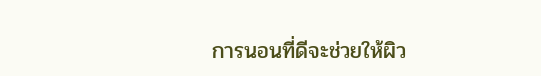การนอนที่ดีจะช่วยให้ผิว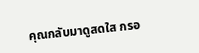คุณกลับมาดูสดใส กรอ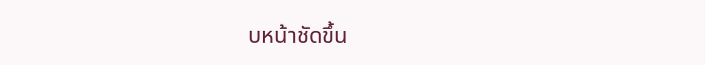บหน้าชัดขึ้น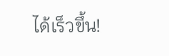ได้เร็วขึ้น!